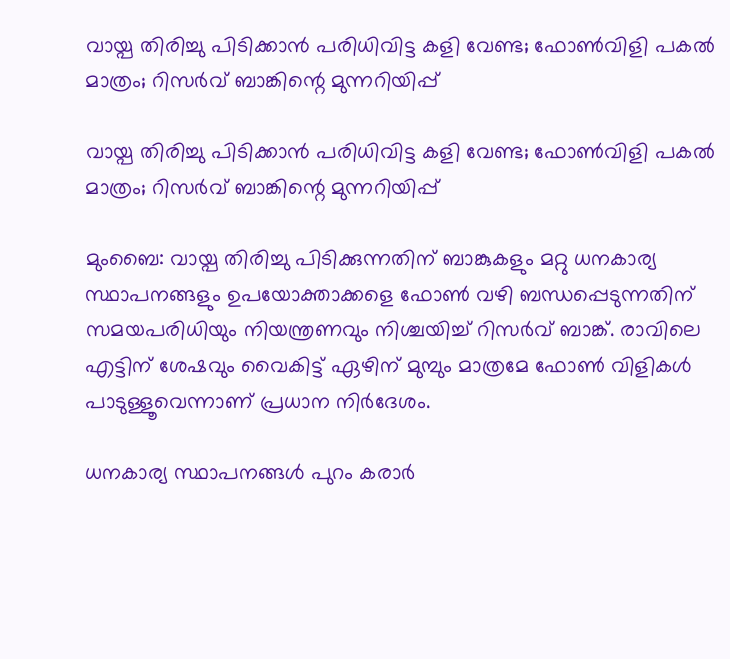വായ്പ തിരിച്ചു പിടിക്കാന്‍ പരിധിവിട്ട കളി വേണ്ട; ഫോണ്‍വിളി പകല്‍ മാത്രം; റിസര്‍വ് ബാങ്കിന്റെ മുന്നറിയിപ്പ്

വായ്പ തിരിച്ചു പിടിക്കാന്‍ പരിധിവിട്ട കളി വേണ്ട; ഫോണ്‍വിളി പകല്‍ മാത്രം; റിസര്‍വ് ബാങ്കിന്റെ മുന്നറിയിപ്പ്

മുംബൈ: വായ്പ തിരിച്ചു പിടിക്കുന്നതിന് ബാങ്കുകളും മറ്റു ധനകാര്യ സ്ഥാപനങ്ങളും ഉപയോക്താക്കളെ ഫോണ്‍ വഴി ബന്ധപ്പെടുന്നതിന് സമയപരിധിയും നിയന്ത്രണവും നിശ്ചയിച്ച് റിസര്‍വ് ബാങ്ക്. രാവിലെ എട്ടിന് ശേഷവും വൈകിട്ട് ഏഴിന് മുമ്പും മാത്രമേ ഫോണ്‍ വിളികള്‍ പാടുള്ളൂവെന്നാണ് പ്രധാന നിര്‍ദേശം.

ധനകാര്യ സ്ഥാപനങ്ങള്‍ പുറം കരാര്‍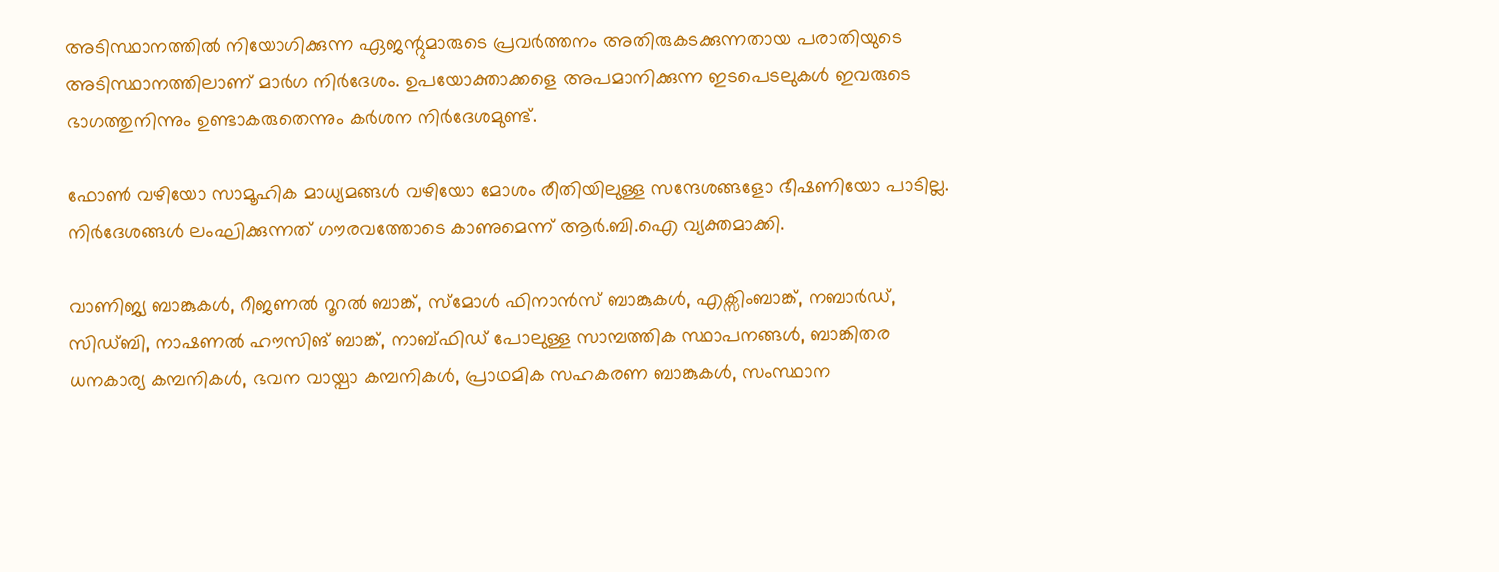അടിസ്ഥാനത്തില്‍ നിയോഗിക്കുന്ന ഏജന്റുമാരുടെ പ്രവര്‍ത്തനം അതിരുകടക്കുന്നതായ പരാതിയുടെ അടിസ്ഥാനത്തിലാണ് മാര്‍ഗ നിര്‍ദേശം. ഉപയോക്താക്കളെ അപമാനിക്കുന്ന ഇടപെടലുകള്‍ ഇവരുടെ ഭാഗത്തുനിന്നും ഉണ്ടാകരുതെന്നും കര്‍ശന നിര്‍ദേശമുണ്ട്.

ഫോണ്‍ വഴിയോ സാമൂഹിക മാധ്യമങ്ങള്‍ വഴിയോ മോശം രീതിയിലുള്ള സന്ദേശങ്ങളോ ഭീഷണിയോ പാടില്ല. നിര്‍ദേശങ്ങള്‍ ലംഘിക്കുന്നത് ഗൗരവത്തോടെ കാണുമെന്ന് ആര്‍.ബി.ഐ വ്യക്തമാക്കി.

വാണിജ്യ ബാങ്കുകള്‍, റീജണല്‍ റൂറല്‍ ബാങ്ക്, സ്മോള്‍ ഫിനാന്‍സ് ബാങ്കുകള്‍, എക്സിംബാങ്ക്, നബാര്‍ഡ്, സിഡ്ബി, നാഷണല്‍ ഹൗസിങ് ബാങ്ക്, നാബ്ഫിഡ് പോലുള്ള സാമ്പത്തിക സ്ഥാപനങ്ങള്‍, ബാങ്കിതര ധനകാര്യ കമ്പനികള്‍, ഭവന വായ്പാ കമ്പനികള്‍, പ്രാഥമിക സഹകരണ ബാങ്കുകള്‍, സംസ്ഥാന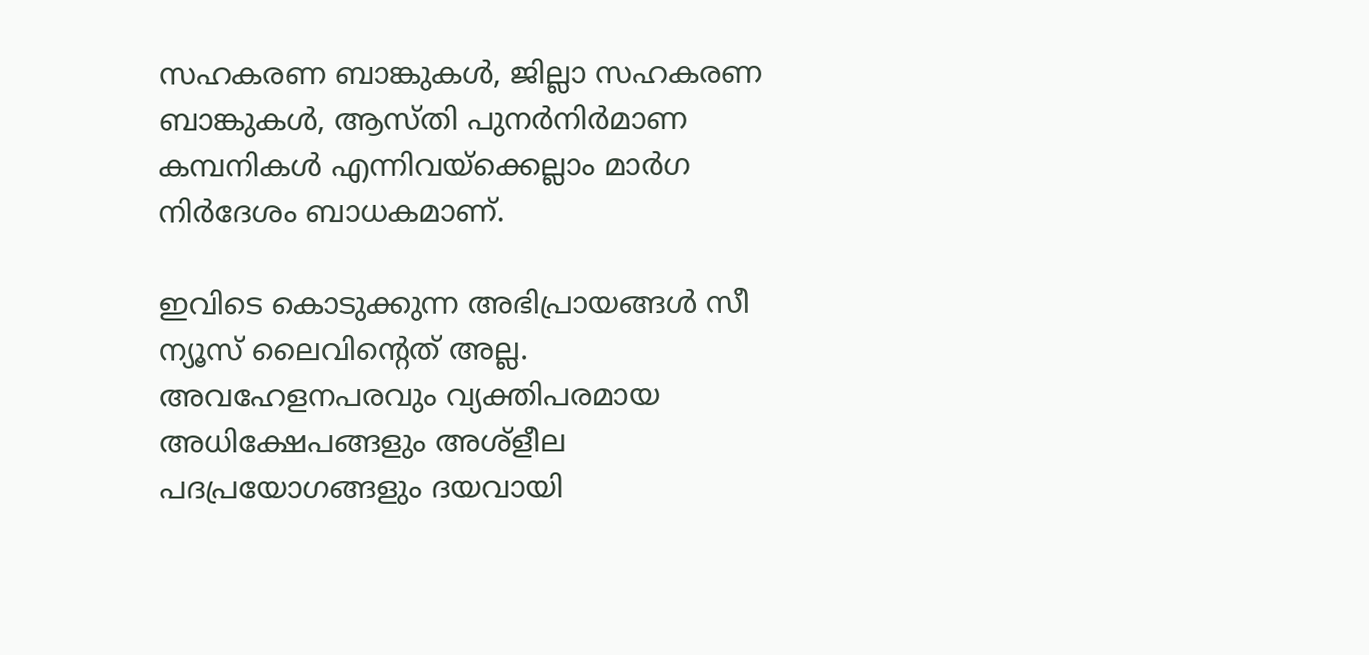സഹകരണ ബാങ്കുകള്‍, ജില്ലാ സഹകരണ ബാങ്കുകള്‍, ആസ്തി പുനര്‍നിര്‍മാണ കമ്പനികള്‍ എന്നിവയ്ക്കെല്ലാം മാര്‍ഗ നിര്‍ദേശം ബാധകമാണ്.

ഇവിടെ കൊടുക്കുന്ന അഭിപ്രായങ്ങള്‍ സീ ന്യൂസ് ലൈവിന്റെത് അല്ല. അവഹേളനപരവും വ്യക്തിപരമായ അധിക്ഷേപങ്ങളും അശ്‌ളീല പദപ്രയോഗങ്ങളും ദയവായി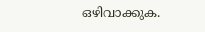ഒഴിവാക്കുക.